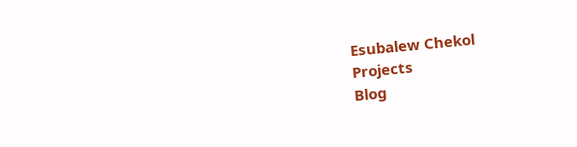Esubalew Chekol
Projects
Blog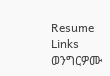Resume
Links
ወንግርዎሙ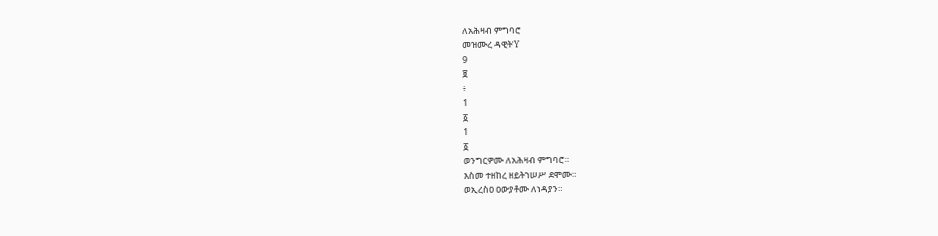ለአሕዛብ ምግባሮ
መዝሙረ ዳዊትΎ
9
፱
፥
1
፩
1
፩
ወንግርዎሙ ለአሕዛብ ምግባሮ።
እስመ ተዘከረ ዘይትኀሠሥ ደሞሙ።
ወኢረስዐ ዐውያቶሙ ለነዳያን።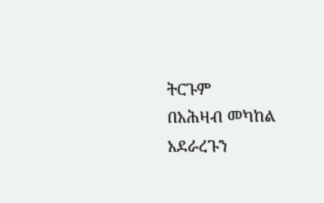ትርጉም
በአሕዛብ መካከል አደራረጉን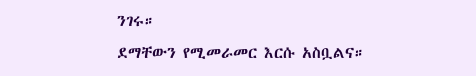ንገሩ።
ደማቸውን የሚመራመር እርሱ አስቧልና።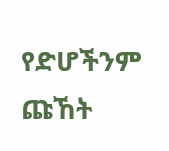የድሆችንም ጩኸት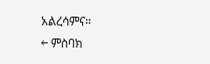አልረሳምና።
← ምስባክ